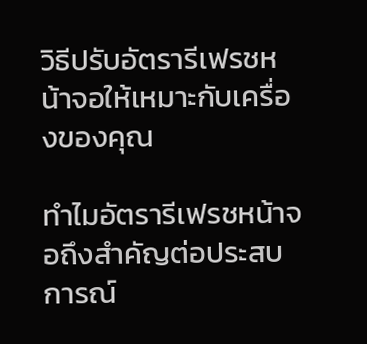วิธีปรับอัตรารีเฟรชหน้าจอให้เหมาะกับเครื่องของคุณ

ทำไมอัตรารีเฟรชหน้าจอถึงสำคัญต่อประสบการณ์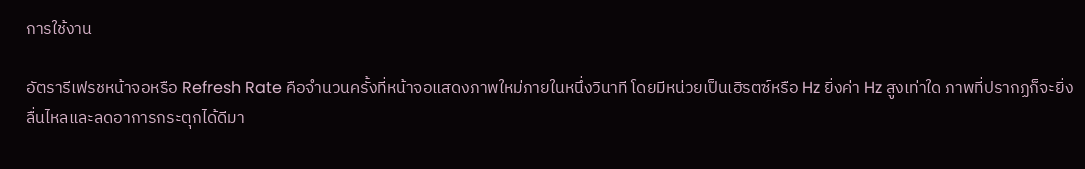การใช้งาน

อัตรารีเฟรชหน้าจอหรือ Refresh Rate คือจำนวนครั้งที่หน้าจอแสดงภาพใหม่ภายในหนึ่งวินาที โดยมีหน่วยเป็นเฮิรตซ์หรือ Hz ยิ่งค่า Hz สูงเท่าใด ภาพที่ปรากฏก็จะยิ่งลื่นไหลและลดอาการกระตุกได้ดีมา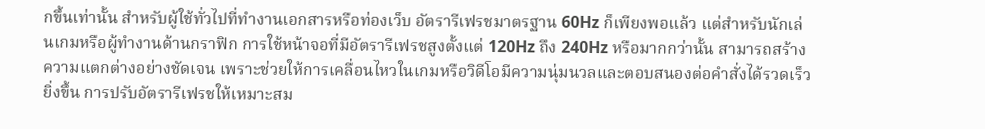กขึ้นเท่านั้น สำหรับผู้ใช้ทั่วไปที่ทำงานเอกสารหรือท่องเว็บ อัตรารีเฟรชมาตรฐาน 60Hz ก็เพียงพอแล้ว แต่สำหรับนักเล่นเกมหรือผู้ทำงานด้านกราฟิก การใช้หน้าจอที่มีอัตรารีเฟรชสูงตั้งแต่ 120Hz ถึง 240Hz หรือมากกว่านั้น สามารถสร้างความแตกต่างอย่างชัดเจน เพราะช่วยให้การเคลื่อนไหวในเกมหรือวิดีโอมีความนุ่มนวลและตอบสนองต่อคำสั่งได้รวดเร็วยิ่งขึ้น การปรับอัตรารีเฟรชให้เหมาะสม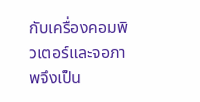กับเครื่องคอมพิวเตอร์และจอภาพจึงเป็น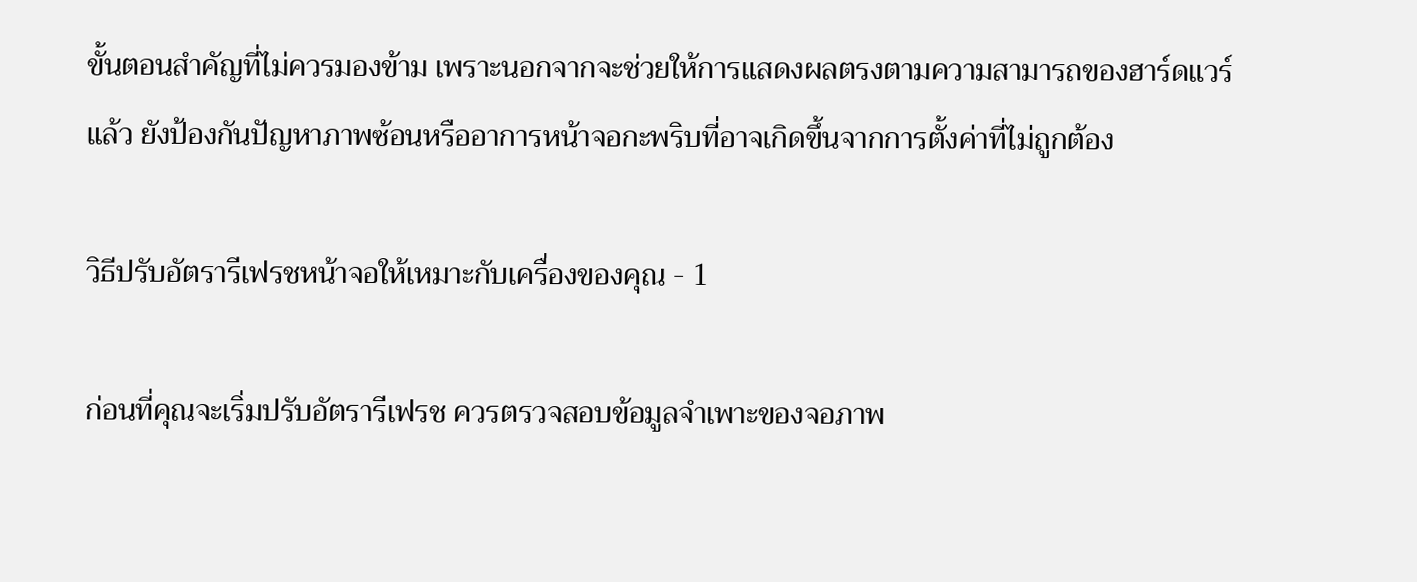ขั้นตอนสำคัญที่ไม่ควรมองข้าม เพราะนอกจากจะช่วยให้การแสดงผลตรงตามความสามารถของฮาร์ดแวร์แล้ว ยังป้องกันปัญหาภาพซ้อนหรืออาการหน้าจอกะพริบที่อาจเกิดขึ้นจากการตั้งค่าที่ไม่ถูกต้อง

วิธีปรับอัตรารีเฟรชหน้าจอให้เหมาะกับเครื่องของคุณ - 1

ก่อนที่คุณจะเริ่มปรับอัตรารีเฟรช ควรตรวจสอบข้อมูลจำเพาะของจอภาพ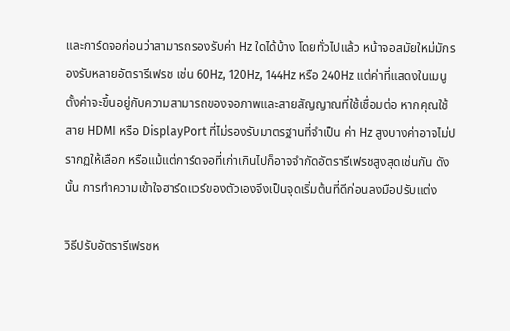และการ์ดจอก่อนว่าสามารถรองรับค่า Hz ใดได้บ้าง โดยทั่วไปแล้ว หน้าจอสมัยใหม่มักรองรับหลายอัตรารีเฟรช เช่น 60Hz, 120Hz, 144Hz หรือ 240Hz แต่ค่าที่แสดงในเมนูตั้งค่าจะขึ้นอยู่กับความสามารถของจอภาพและสายสัญญาณที่ใช้เชื่อมต่อ หากคุณใช้สาย HDMI หรือ DisplayPort ที่ไม่รองรับมาตรฐานที่จำเป็น ค่า Hz สูงบางค่าอาจไม่ปรากฏให้เลือก หรือแม้แต่การ์ดจอที่เก่าเกินไปก็อาจจำกัดอัตรารีเฟรชสูงสุดเช่นกัน ดังนั้น การทำความเข้าใจฮาร์ดแวร์ของตัวเองจึงเป็นจุดเริ่มต้นที่ดีก่อนลงมือปรับแต่ง

วิธีปรับอัตรารีเฟรชห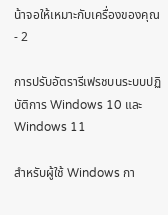น้าจอให้เหมาะกับเครื่องของคุณ - 2

การปรับอัตรารีเฟรชบนระบบปฏิบัติการ Windows 10 และ Windows 11

สำหรับผู้ใช้ Windows กา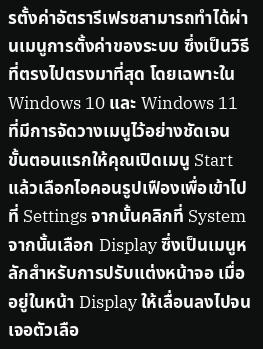รตั้งค่าอัตรารีเฟรชสามารถทำได้ผ่านเมนูการตั้งค่าของระบบ ซึ่งเป็นวิธีที่ตรงไปตรงมาที่สุด โดยเฉพาะใน Windows 10 และ Windows 11 ที่มีการจัดวางเมนูไว้อย่างชัดเจน ขั้นตอนแรกให้คุณเปิดเมนู Start แล้วเลือกไอคอนรูปเฟืองเพื่อเข้าไปที่ Settings จากนั้นคลิกที่ System จากนั้นเลือก Display ซึ่งเป็นเมนูหลักสำหรับการปรับแต่งหน้าจอ เมื่ออยู่ในหน้า Display ให้เลื่อนลงไปจนเจอตัวเลือ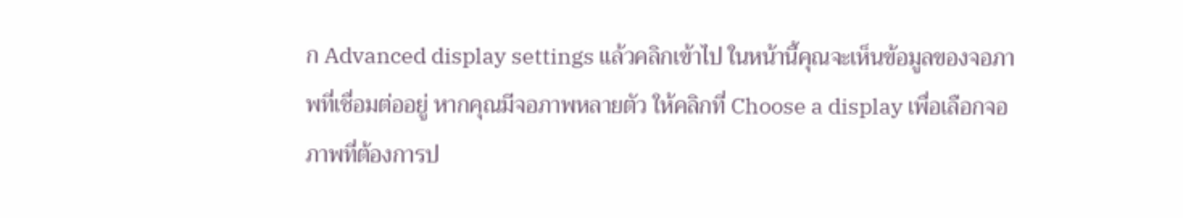ก Advanced display settings แล้วคลิกเข้าไป ในหน้านี้คุณจะเห็นข้อมูลของจอภาพที่เชื่อมต่ออยู่ หากคุณมีจอภาพหลายตัว ให้คลิกที่ Choose a display เพื่อเลือกจอภาพที่ต้องการป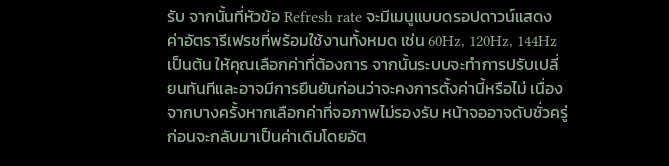รับ จากนั้นที่หัวข้อ Refresh rate จะมีเมนูแบบดรอปดาวน์แสดงค่าอัตรารีเฟรชที่พร้อมใช้งานทั้งหมด เช่น 60Hz, 120Hz, 144Hz เป็นต้น ให้คุณเลือกค่าที่ต้องการ จากนั้นระบบจะทำการปรับเปลี่ยนทันทีและอาจมีการยืนยันก่อนว่าจะคงการตั้งค่านี้หรือไม่ เนื่องจากบางครั้งหากเลือกค่าที่จอภาพไม่รองรับ หน้าจออาจดับชั่วครู่ก่อนจะกลับมาเป็นค่าเดิมโดยอัต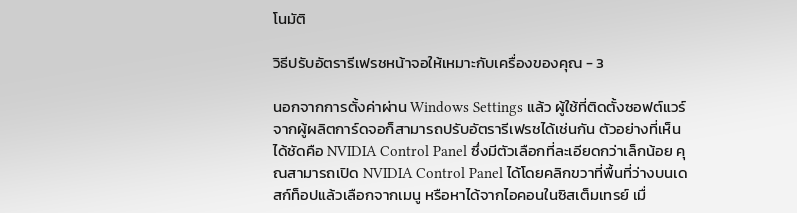โนมัติ

วิธีปรับอัตรารีเฟรชหน้าจอให้เหมาะกับเครื่องของคุณ - 3

นอกจากการตั้งค่าผ่าน Windows Settings แล้ว ผู้ใช้ที่ติดตั้งซอฟต์แวร์จากผู้ผลิตการ์ดจอก็สามารถปรับอัตรารีเฟรชได้เช่นกัน ตัวอย่างที่เห็นได้ชัดคือ NVIDIA Control Panel ซึ่งมีตัวเลือกที่ละเอียดกว่าเล็กน้อย คุณสามารถเปิด NVIDIA Control Panel ได้โดยคลิกขวาที่พื้นที่ว่างบนเดสก์ท็อปแล้วเลือกจากเมนู หรือหาได้จากไอคอนในซิสเต็มเทรย์ เมื่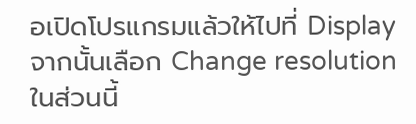อเปิดโปรแกรมแล้วให้ไปที่ Display จากนั้นเลือก Change resolution ในส่วนนี้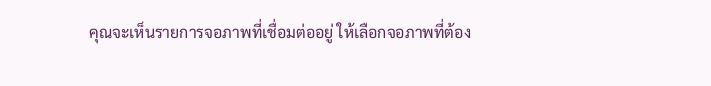คุณจะเห็นรายการจอภาพที่เชื่อมต่ออยู่ ให้เลือกจอภาพที่ต้อง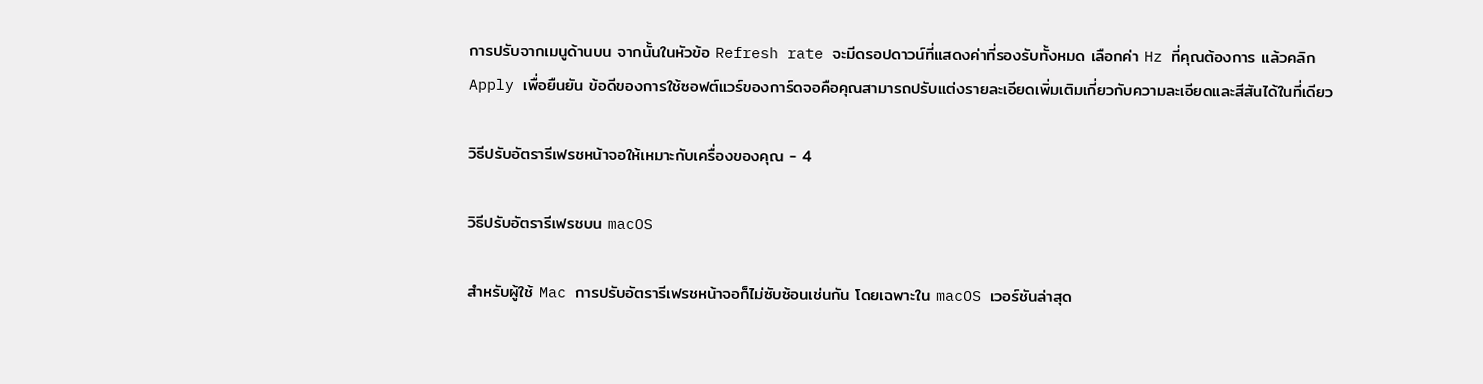การปรับจากเมนูด้านบน จากนั้นในหัวข้อ Refresh rate จะมีดรอปดาวน์ที่แสดงค่าที่รองรับทั้งหมด เลือกค่า Hz ที่คุณต้องการ แล้วคลิก Apply เพื่อยืนยัน ข้อดีของการใช้ซอฟต์แวร์ของการ์ดจอคือคุณสามารถปรับแต่งรายละเอียดเพิ่มเติมเกี่ยวกับความละเอียดและสีสันได้ในที่เดียว

วิธีปรับอัตรารีเฟรชหน้าจอให้เหมาะกับเครื่องของคุณ - 4

วิธีปรับอัตรารีเฟรชบน macOS

สำหรับผู้ใช้ Mac การปรับอัตรารีเฟรชหน้าจอก็ไม่ซับซ้อนเช่นกัน โดยเฉพาะใน macOS เวอร์ชันล่าสุด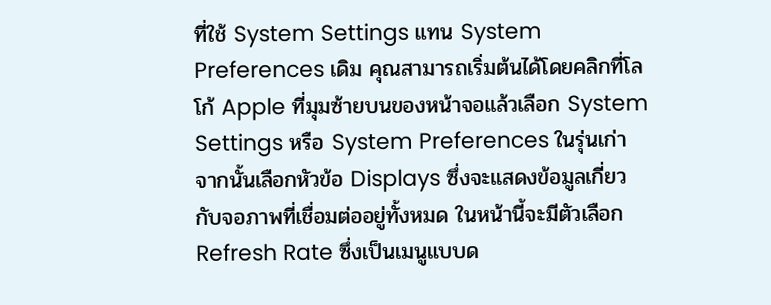ที่ใช้ System Settings แทน System Preferences เดิม คุณสามารถเริ่มต้นได้โดยคลิกที่โลโก้ Apple ที่มุมซ้ายบนของหน้าจอแล้วเลือก System Settings หรือ System Preferences ในรุ่นเก่า จากนั้นเลือกหัวข้อ Displays ซึ่งจะแสดงข้อมูลเกี่ยวกับจอภาพที่เชื่อมต่ออยู่ทั้งหมด ในหน้านี้จะมีตัวเลือก Refresh Rate ซึ่งเป็นเมนูแบบด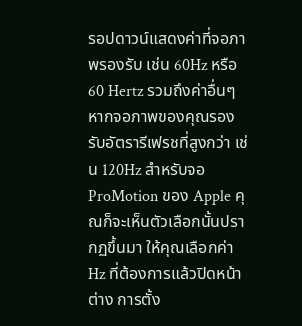รอปดาวน์แสดงค่าที่จอภาพรองรับ เช่น 60Hz หรือ 60 Hertz รวมถึงค่าอื่นๆ หากจอภาพของคุณรองรับอัตรารีเฟรชที่สูงกว่า เช่น 120Hz สำหรับจอ ProMotion ของ Apple คุณก็จะเห็นตัวเลือกนั้นปรากฏขึ้นมา ให้คุณเลือกค่า Hz ที่ต้องการแล้วปิดหน้าต่าง การตั้ง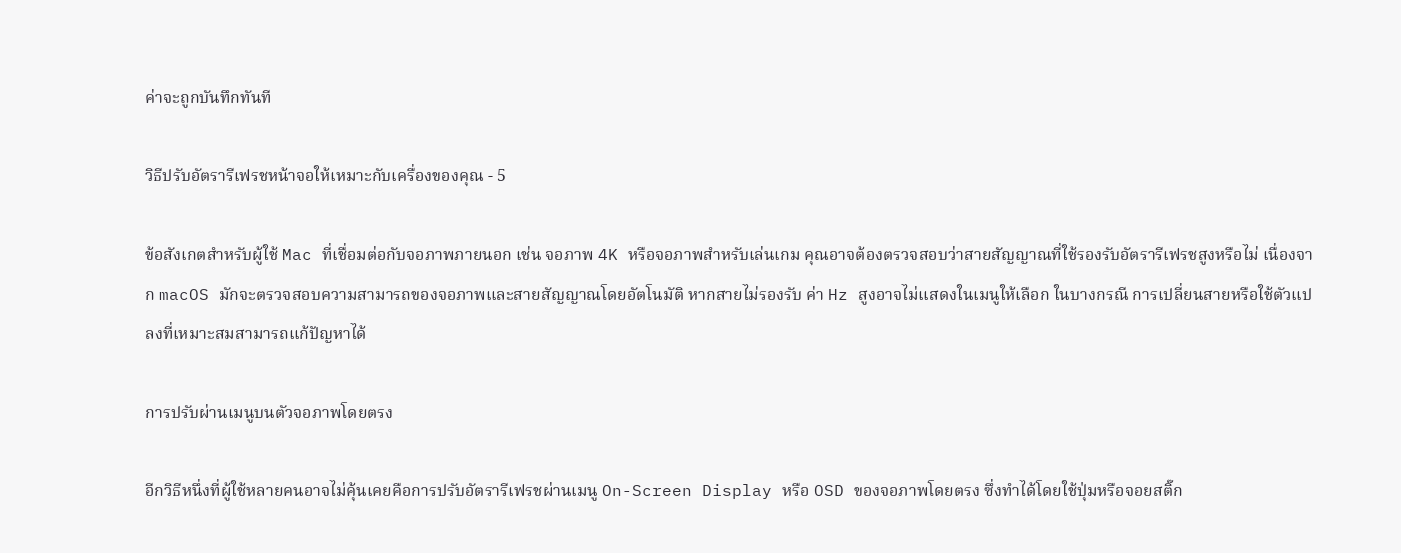ค่าจะถูกบันทึกทันที

วิธีปรับอัตรารีเฟรชหน้าจอให้เหมาะกับเครื่องของคุณ - 5

ข้อสังเกตสำหรับผู้ใช้ Mac ที่เชื่อมต่อกับจอภาพภายนอก เช่น จอภาพ 4K หรือจอภาพสำหรับเล่นเกม คุณอาจต้องตรวจสอบว่าสายสัญญาณที่ใช้รองรับอัตรารีเฟรชสูงหรือไม่ เนื่องจาก macOS มักจะตรวจสอบความสามารถของจอภาพและสายสัญญาณโดยอัตโนมัติ หากสายไม่รองรับ ค่า Hz สูงอาจไม่แสดงในเมนูให้เลือก ในบางกรณี การเปลี่ยนสายหรือใช้ตัวแปลงที่เหมาะสมสามารถแก้ปัญหาได้

การปรับผ่านเมนูบนตัวจอภาพโดยตรง

อีกวิธีหนึ่งที่ผู้ใช้หลายคนอาจไม่คุ้นเคยคือการปรับอัตรารีเฟรชผ่านเมนู On-Screen Display หรือ OSD ของจอภาพโดยตรง ซึ่งทำได้โดยใช้ปุ่มหรือจอยสติ๊ก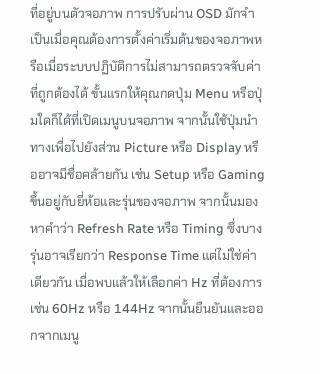ที่อยู่บนตัวจอภาพ การปรับผ่าน OSD มักจำเป็นเมื่อคุณต้องการตั้งค่าเริ่มต้นของจอภาพหรือเมื่อระบบปฏิบัติการไม่สามารถตรวจจับค่าที่ถูกต้องได้ ขั้นแรกให้คุณกดปุ่ม Menu หรือปุ่มใดก็ได้ที่เปิดเมนูบนจอภาพ จากนั้นใช้ปุ่มนำทางเพื่อไปยังส่วน Picture หรือ Display หรืออาจมีชื่อคล้ายกัน เช่น Setup หรือ Gaming ขึ้นอยู่กับยี่ห้อและรุ่นของจอภาพ จากนั้นมองหาคำว่า Refresh Rate หรือ Timing ซึ่งบางรุ่นอาจเรียกว่า Response Time แต่ไม่ใช่ค่าเดียวกัน เมื่อพบแล้วให้เลือกค่า Hz ที่ต้องการ เช่น 60Hz หรือ 144Hz จากนั้นยืนยันและออกจากเมนู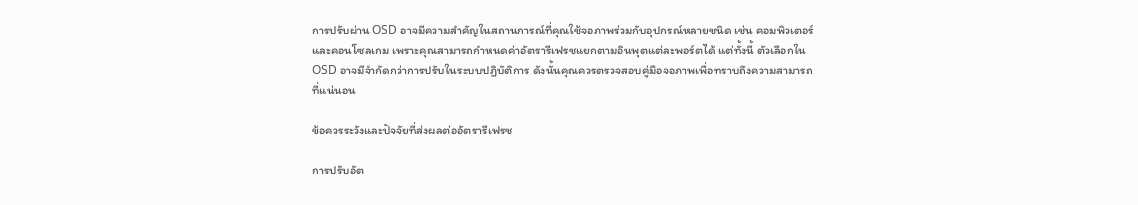การปรับผ่าน OSD อาจมีความสำคัญในสถานการณ์ที่คุณใช้จอภาพร่วมกับอุปกรณ์หลายชนิด เช่น คอมพิวเตอร์และคอนโซลเกม เพราะคุณสามารถกำหนดค่าอัตรารีเฟรชแยกตามอินพุตแต่ละพอร์ตได้ แต่ทั้งนี้ ตัวเลือกใน OSD อาจมีจำกัดกว่าการปรับในระบบปฏิบัติการ ดังนั้นคุณควรตรวจสอบคู่มือจอภาพเพื่อทราบถึงความสามารถที่แน่นอน

ข้อควรระวังและปัจจัยที่ส่งผลต่ออัตรารีเฟรช

การปรับอัต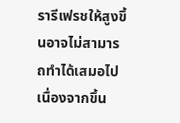รารีเฟรชให้สูงขึ้นอาจไม่สามารถทำได้เสมอไป เนื่องจากขึ้น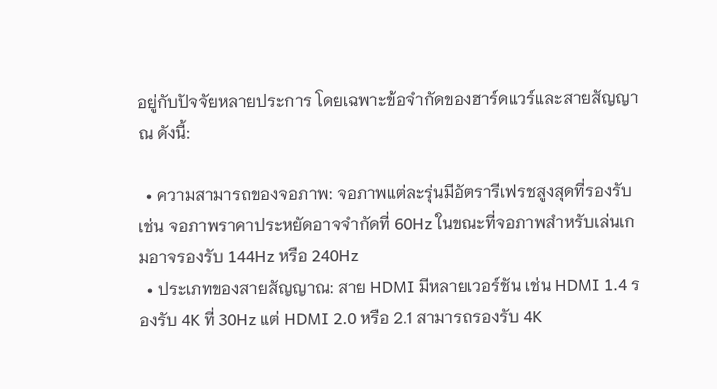อยู่กับปัจจัยหลายประการ โดยเฉพาะข้อจำกัดของฮาร์ดแวร์และสายสัญญาณ ดังนี้:

  • ความสามารถของจอภาพ: จอภาพแต่ละรุ่นมีอัตรารีเฟรชสูงสุดที่รองรับ เช่น จอภาพราคาประหยัดอาจจำกัดที่ 60Hz ในขณะที่จอภาพสำหรับเล่นเกมอาจรองรับ 144Hz หรือ 240Hz
  • ประเภทของสายสัญญาณ: สาย HDMI มีหลายเวอร์ชัน เช่น HDMI 1.4 รองรับ 4K ที่ 30Hz แต่ HDMI 2.0 หรือ 2.1 สามารถรองรับ 4K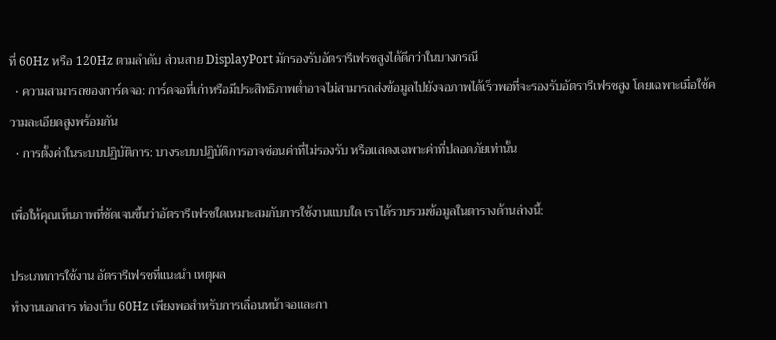ที่ 60Hz หรือ 120Hz ตามลำดับ ส่วนสาย DisplayPort มักรองรับอัตรารีเฟรชสูงได้ดีกว่าในบางกรณี
  • ความสามารถของการ์ดจอ: การ์ดจอที่เก่าหรือมีประสิทธิภาพต่ำอาจไม่สามารถส่งข้อมูลไปยังจอภาพได้เร็วพอที่จะรองรับอัตรารีเฟรชสูง โดยเฉพาะเมื่อใช้ความละเอียดสูงพร้อมกัน
  • การตั้งค่าในระบบปฏิบัติการ: บางระบบปฏิบัติการอาจซ่อนค่าที่ไม่รองรับ หรือแสดงเฉพาะค่าที่ปลอดภัยเท่านั้น

เพื่อให้คุณเห็นภาพที่ชัดเจนขึ้นว่าอัตรารีเฟรชใดเหมาะสมกับการใช้งานแบบใด เราได้รวบรวมข้อมูลในตารางด้านล่างนี้:

ประเภทการใช้งาน อัตรารีเฟรชที่แนะนำ เหตุผล
ทำงานเอกสาร ท่องเว็บ 60Hz เพียงพอสำหรับการเลื่อนหน้าจอและกา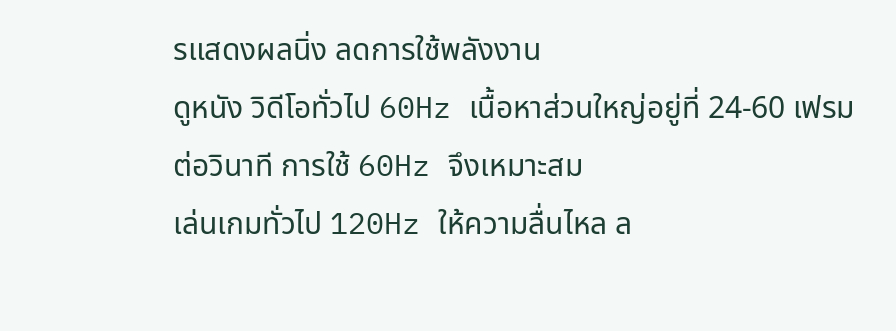รแสดงผลนิ่ง ลดการใช้พลังงาน
ดูหนัง วิดีโอทั่วไป 60Hz เนื้อหาส่วนใหญ่อยู่ที่ 24-60 เฟรมต่อวินาที การใช้ 60Hz จึงเหมาะสม
เล่นเกมทั่วไป 120Hz ให้ความลื่นไหล ล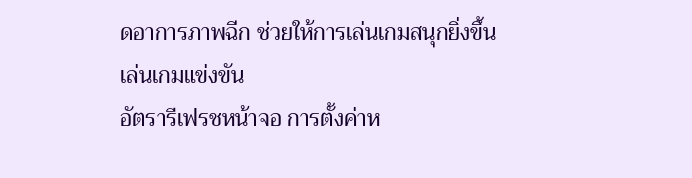ดอาการภาพฉีก ช่วยให้การเล่นเกมสนุกยิ่งขึ้น
เล่นเกมแข่งขัน
อัตรารีเฟรชหน้าจอ การตั้งค่าห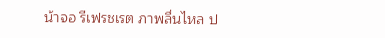น้าจอ รีเฟรชเรต ภาพลื่นไหล ป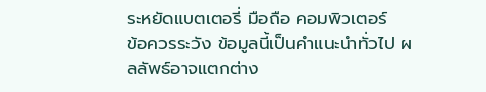ระหยัดแบตเตอรี่ มือถือ คอมพิวเตอร์
ข้อควรระวัง ข้อมูลนี้เป็นคำแนะนำทั่วไป ผลลัพธ์อาจแตกต่าง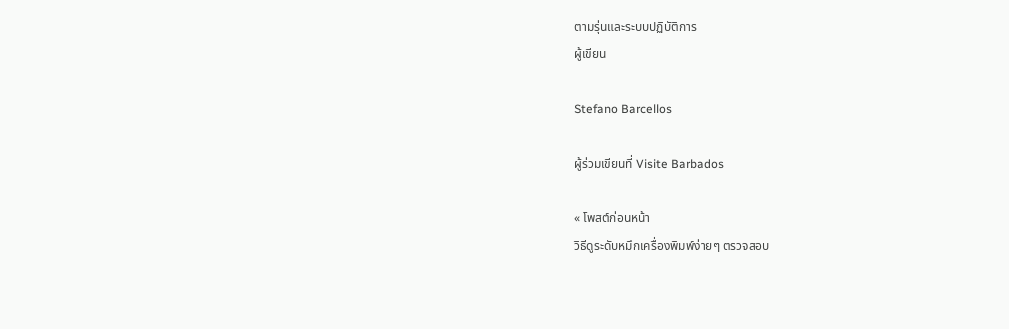ตามรุ่นและระบบปฏิบัติการ
ผู้เขียน

Stefano Barcellos

ผู้ร่วมเขียนที่ Visite Barbados

« โพสต์ก่อนหน้า
วิธีดูระดับหมึกเครื่องพิมพ์ง่ายๆ ตรวจสอบ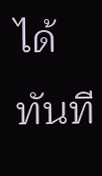ได้ทันที